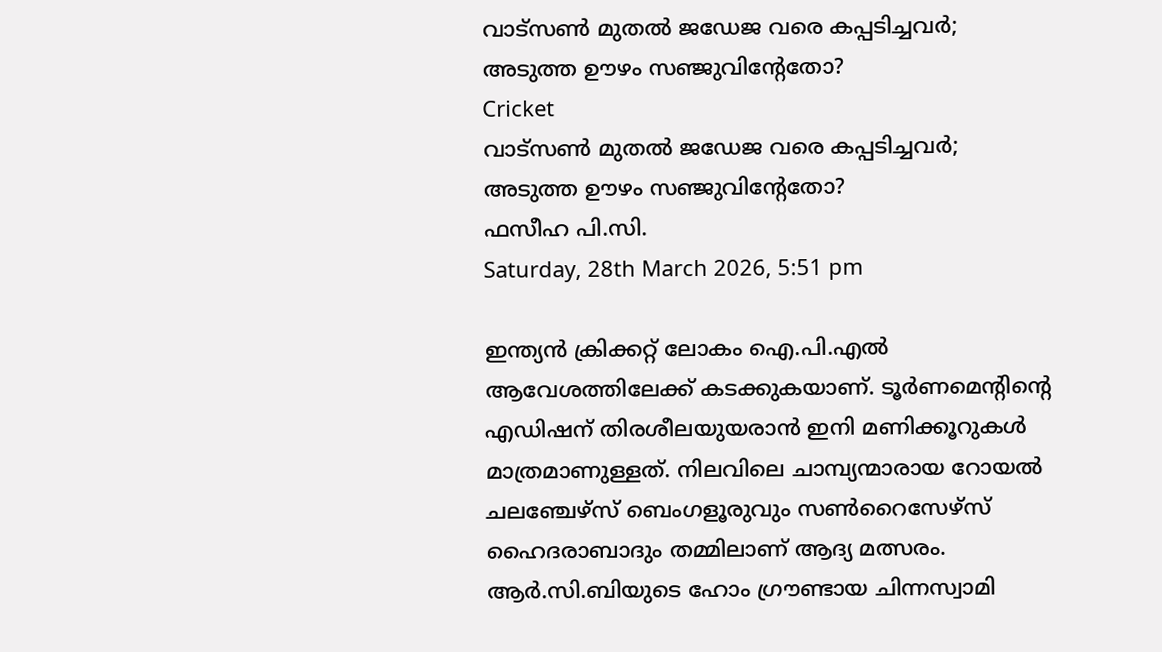വാട്‌സണ്‍ മുതല്‍ ജഡേജ വരെ കപ്പടിച്ചവര്‍; അടുത്ത ഊഴം സഞ്ജുവിന്റേതോ?
Cricket
വാട്‌സണ്‍ മുതല്‍ ജഡേജ വരെ കപ്പടിച്ചവര്‍; അടുത്ത ഊഴം സഞ്ജുവിന്റേതോ?
ഫസീഹ പി.സി.
Saturday, 28th March 2026, 5:51 pm

ഇന്ത്യന്‍ ക്രിക്കറ്റ് ലോകം ഐ.പി.എല്‍ ആവേശത്തിലേക്ക് കടക്കുകയാണ്. ടൂര്‍ണമെന്റിന്റെ എഡിഷന് തിരശീലയുയരാന്‍ ഇനി മണിക്കൂറുകള്‍ മാത്രമാണുള്ളത്. നിലവിലെ ചാമ്പ്യന്മാരായ റോയല്‍ ചലഞ്ചേഴ്സ് ബെംഗളൂരുവും സണ്‍റൈസേഴ്സ് ഹൈദരാബാദും തമ്മിലാണ് ആദ്യ മത്സരം. ആര്‍.സി.ബിയുടെ ഹോം ഗ്രൗണ്ടായ ചിന്നസ്വാമി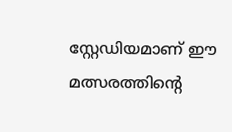സ്റ്റേഡിയമാണ് ഈ മത്സരത്തിന്റെ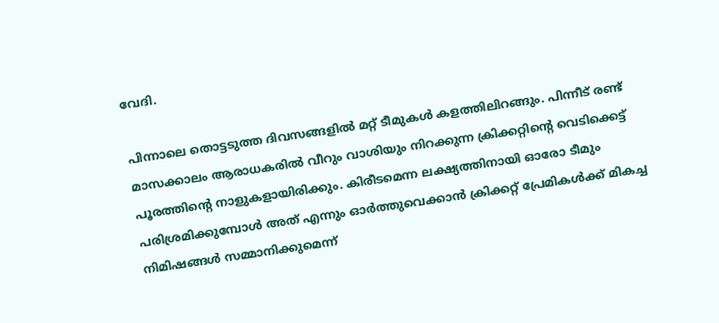വേദി.

പിന്നാലെ തൊട്ടടുത്ത ദിവസങ്ങളില്‍ മറ്റ് ടീമുകള്‍ കളത്തിലിറങ്ങും. പിന്നീട് രണ്ട് മാസക്കാലം ആരാധകരില്‍ വീറും വാശിയും നിറക്കുന്ന ക്രിക്കറ്റിന്റെ വെടിക്കെട്ട് പൂരത്തിന്റെ നാളുകളായിരിക്കും. കിരീടമെന്ന ലക്ഷ്യത്തിനായി ഓരോ ടീമും പരിശ്രമിക്കുമ്പോള്‍ അത് എന്നും ഓര്‍ത്തുവെക്കാന്‍ ക്രിക്കറ്റ് പ്രേമികള്‍ക്ക് മികച്ച നിമിഷങ്ങള്‍ സമ്മാനിക്കുമെന്ന്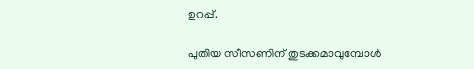ഉറപ്പ്.

പുതിയ സീസണിന് തുടക്കമാവുമ്പോള്‍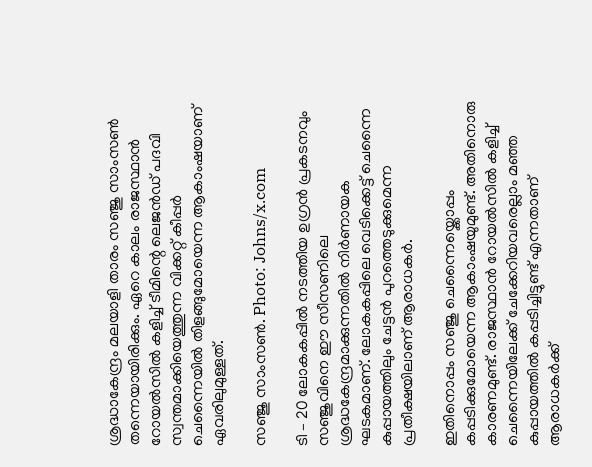ശ്രദ്ധാകേന്ദ്രം മലയാളി താരം സഞ്ജു സാംസണ്‍ തന്നെയായിരിക്കും. ഏറെ കാലം രാജസ്ഥാന്‍ റോയല്‍സില്‍ കളിച്ച് ടീമിന്റെ ലെജന്‍ഡ് പദവി സ്വന്തമാക്കിയെത്തുന്ന വിക്കറ്റ് കീപ്പര്‍ ചെന്നൈയില്‍ തിളങ്ങുമോയെന്ന ആകാംഷയാണ് ഏവരിലുമുള്ളത്.

സഞ്ജു സാംസൺ. Photo: Johns/x.com

ടി – 20 ലോകകപ്പില്‍ നടത്തിയ ഉഗ്രന്‍ പ്രകടനവും സഞ്ജുവിനെ ഈ സീസണിലെ ശ്രദ്ധകേന്ദ്രമാക്കുന്നതില്‍ നിര്‍ണായക ഘടകമാണ്. ലോകകപ്പിലെ വെടിക്കെട്ട് ചെന്നൈ കുപ്പായത്തിലും ചേട്ടന്‍ പുറത്തെടുക്കുമെന്ന പ്രതീക്ഷയിലാണ് ആരാധകര്‍.

ഇതിനൊപ്പം സഞ്ജു ചെന്നൈയ്ക്കൊപ്പം കപ്പടിക്കുമോയെന്ന ആകാംഷയുമുണ്ട്. അതിനൊരു കാരണമുണ്ട്. രാജസ്ഥാന്‍ റോയല്‍സില്‍ കളിച്ച് ചെന്നൈയിലേക്ക് ചേക്കേറിയവരെല്ലാം മഞ്ഞ കുപ്പായത്തില്‍ കപ്പടിച്ചിട്ടുണ്ട് എന്നതാണ് ആരാധകര്‍ക്ക്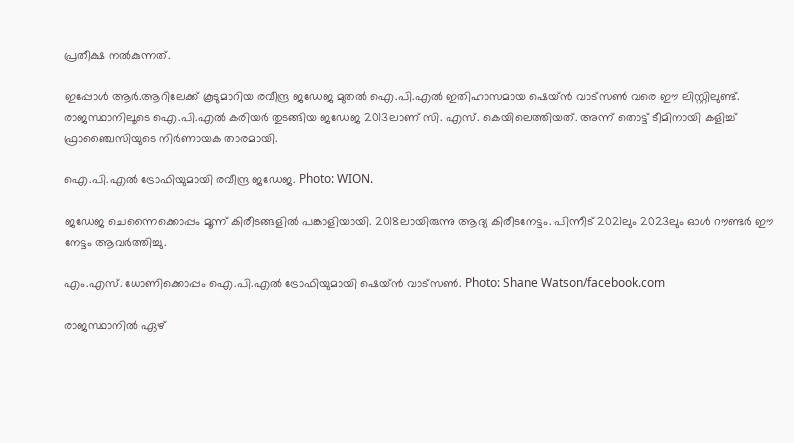പ്രതീക്ഷ നല്‍കുന്നത്.

ഇപ്പോള്‍ ആര്‍.ആറിലേക്ക് കൂടുമാറിയ രവീന്ദ്ര ജഡേജ മുതല്‍ ഐ.പി.എല്‍ ഇതിഹാസമായ ഷെയ്ന്‍ വാട്‌സണ്‍ വരെ ഈ ലിസ്റ്റിലുണ്ട്. രാജസ്ഥാനിലൂടെ ഐ.പി.എല്‍ കരിയര്‍ തുടങ്ങിയ ജഡേജ 2013ലാണ് സി. എസ്. കെയിലെത്തിയത്. അന്ന് തൊട്ട് ടീമിനായി കളിച്ച് ഫ്രാഞ്ചൈസിയുടെ നിര്‍ണായക താരമായി.

ഐ.പി.എൽ ട്രോഫിയുമായി രവീന്ദ്ര ജഡേജ. Photo: WION.

ജഡേജ ചെന്നൈക്കൊപ്പം മൂന്ന് കിരീടങ്ങളില്‍ പങ്കാളിയായി. 2018ലായിരുന്നു ആദ്യ കിരീടനേട്ടം. പിന്നീട് 2021ലും 2023ലും ഓള്‍ റൗണ്ടര്‍ ഈ നേട്ടം ആവര്‍ത്തിച്ചു.

എം.എസ്. ധോണിക്കൊപ്പം ഐ.പി.എൽ ട്രോഫിയുമായി ഷെയ്ൻ വാട്സൺ. Photo: Shane Watson/facebook.com

രാജസ്ഥാനില്‍ ഏഴ്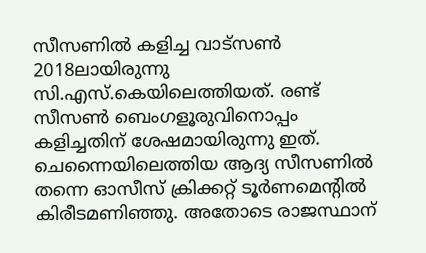സീസണില്‍ കളിച്ച വാട്‌സണ്‍ 2018ലായിരുന്നു സി.എസ്.കെയിലെത്തിയത്. രണ്ട് സീസണ്‍ ബെംഗളൂരുവിനൊപ്പം കളിച്ചതിന് ശേഷമായിരുന്നു ഇത്. ചെന്നൈയിലെത്തിയ ആദ്യ സീസണില്‍ തന്നെ ഓസീസ് ക്രിക്കറ്റ് ടൂര്‍ണമെന്റില്‍ കിരീടമണിഞ്ഞു. അതോടെ രാജസ്ഥാന്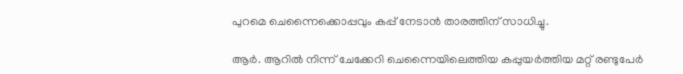പുറമെ ചെന്നൈക്കൊപ്പവും കപ്പ് നേടാന്‍ താരത്തിന് സാധിച്ചു.

ആര്‍. ആറില്‍ നിന്ന് ചേക്കേറി ചെന്നൈയിലെത്തിയ കപ്പുയര്‍ത്തിയ മറ്റ് രണ്ടുപേര്‍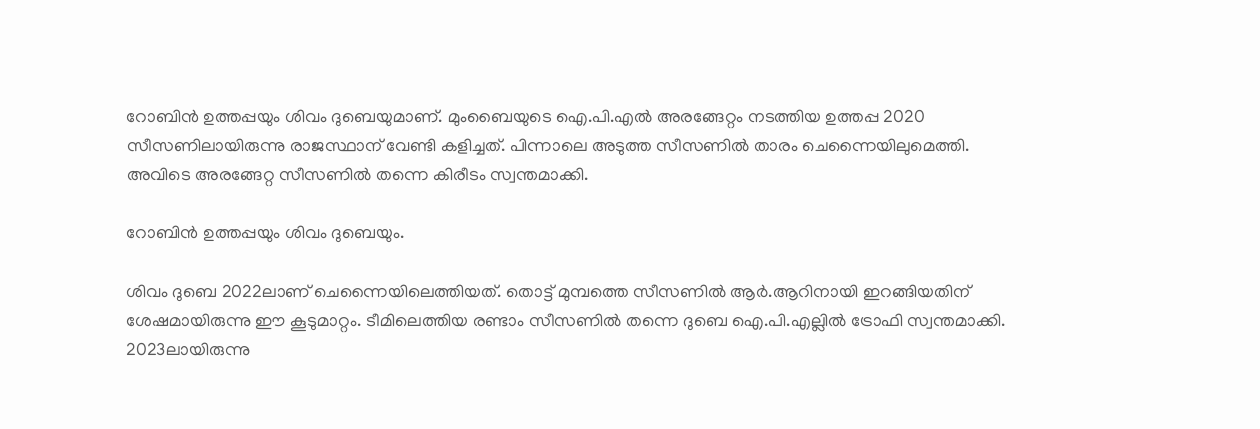റോബിന്‍ ഉത്തപ്പയും ശിവം ദുബെയുമാണ്. മുംബൈയുടെ ഐ.പി.എല്‍ അരങ്ങേറ്റം നടത്തിയ ഉത്തപ്പ 2020 സീസണിലായിരുന്നു രാജസ്ഥാന് വേണ്ടി കളിച്ചത്. പിന്നാലെ അടുത്ത സീസണില്‍ താരം ചെന്നൈയിലുമെത്തി. അവിടെ അരങ്ങേറ്റ സീസണില്‍ തന്നെ കിരീടം സ്വന്തമാക്കി.

റോബിൻ ഉത്തപ്പയും ശിവം ദുബെയും.

ശിവം ദുബെ 2022ലാണ് ചെന്നൈയിലെത്തിയത്. തൊട്ട് മുമ്പത്തെ സീസണില്‍ ആര്‍.ആറിനായി ഇറങ്ങിയതിന് ശേഷമായിരുന്നു ഈ കൂടുമാറ്റം. ടീമിലെത്തിയ രണ്ടാം സീസണില്‍ തന്നെ ദുബെ ഐ.പി.എല്ലില്‍ ട്രോഫി സ്വന്തമാക്കി. 2023ലായിരുന്നു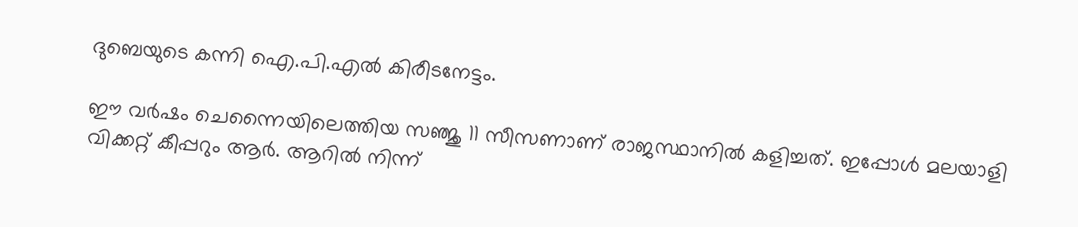ദുബെയുടെ കന്നി ഐ.പി.എല്‍ കിരീടനേട്ടം.

ഈ വര്‍ഷം ചെന്നൈയിലെത്തിയ സഞ്ജു 11 സീസണാണ് രാജസ്ഥാനില്‍ കളിച്ചത്. ഇപ്പോള്‍ മലയാളി വിക്കറ്റ് കീപ്പറും ആര്‍. ആറില്‍ നിന്ന്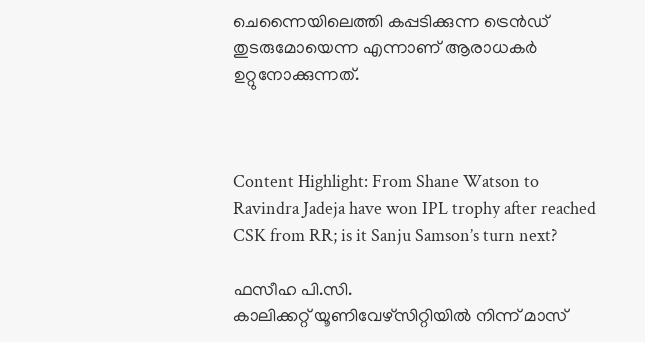ചെന്നൈയിലെത്തി കപ്പടിക്കുന്ന ട്രെന്‍ഡ് തുടരുമോയെന്ന എന്നാണ് ആരാധകര്‍ ഉറ്റുനോക്കുന്നത്.



Content Highlight: From Shane Watson to Ravindra Jadeja have won IPL trophy after reached CSK from RR; is it Sanju Samson’s turn next?

ഫസീഹ പി.സി.
കാലിക്കറ്റ് യൂണിവേഴ്‌സിറ്റിയില്‍ നിന്ന് മാസ്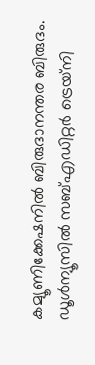കമ്യൂണിക്കേഷനില്‍ ബിരുദാനന്തര ബിരുദം. ഡൂള്‍ന്യൂസില്‍ സബ്എഡിറ്റര്‍ ട്രെയ്‌നി